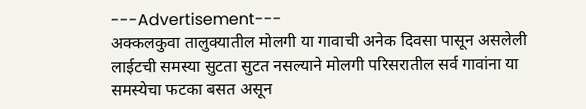---Advertisement---
अक्कलकुवा तालुक्यातील मोलगी या गावाची अनेक दिवसा पासून असलेली लाईटची समस्या सुटता सुटत नसल्याने मोलगी परिसरातील सर्व गावांना या समस्येचा फटका बसत असून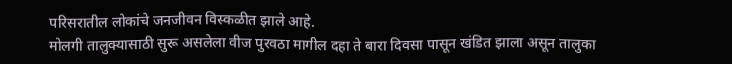परिसरातील लोकांचे जनजीवन विस्कळीत झाले आहे.
मोलगी तालुक्यासाठी सुरू असलेला वीज पुरवठा मागील दहा ते बारा दिवसा पासून खंडित झाला असून तालुका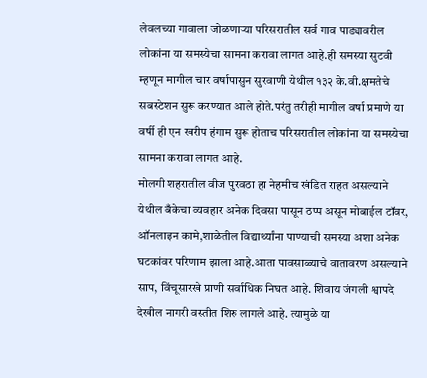लेवलच्या गावाला जोळणाऱ्या परिसरातील सर्व गाव पाड्यावरील लोकांना या समस्येचा सामना करावा लागत आहे.ही समस्या सुटवी म्हणून मागील चार वर्षापासुन सुरवाणी येथील १३२ के.वी.क्षमतेचे सबस्टेशन सुरू करण्यात आले होते.परंतु तरीही मागील वर्षा प्रमाणे या वर्षी ही एन खरीप हंगाम सुरू होताच परिसरातील लोकांना या समस्येचा सामना करावा लागत आहे.
मोलगी शहरातील वीज पुरवठा हा नेहमीच खंडित राहत असल्याने येथील बँकेचा व्यवहार अनेक दिवसा पासून ठप्प असून मोबाईल टॉवर, ऑनलाइन कामे,शाळेतील विद्यार्थ्यांना पाण्याची समस्या अशा अनेक घटकांवर परिणाम झाला आहे.आता पावसाळ्याचे वातावरण असल्याने साप, विंचूसारखे प्राणी सर्वाधिक निघत आहे. शिवाय जंगली श्वापदे देखील नागरी वस्तीत शिरु लागले आहे. त्यामुळे या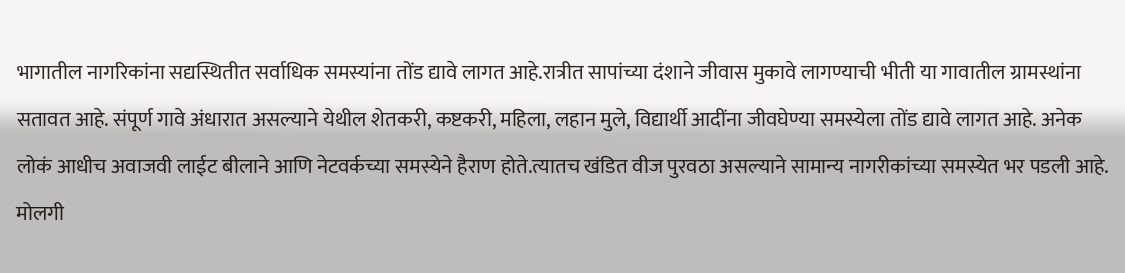भागातील नागरिकांना सद्यस्थितीत सर्वाधिक समस्यांना तोंड द्यावे लागत आहे.रात्रीत सापांच्या दंशाने जीवास मुकावे लागण्याची भीती या गावातील ग्रामस्थांना सतावत आहे. संपूर्ण गावे अंधारात असल्याने येथील शेतकरी, कष्टकरी, महिला, लहान मुले, विद्यार्थी आदींना जीवघेण्या समस्येला तोंड द्यावे लागत आहे. अनेक लोकं आधीच अवाजवी लाईट बीलाने आणि नेटवर्कच्या समस्येने हैराण होते.त्यातच खंडित वीज पुरवठा असल्याने सामान्य नागरीकांच्या समस्येत भर पडली आहे.
मोलगी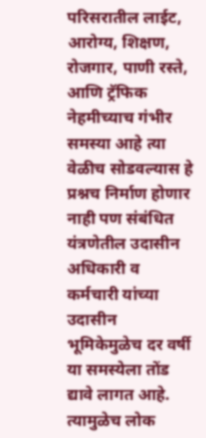परिसरातील लाईट, आरोग्य, शिक्षण, रोजगार, पाणी रस्ते, आणि ट्रॅफिक नेहमीच्याच गंभीर समस्या आहे त्या वेळीच सोडवल्यास हे प्रश्नच निर्माण होणार नाही पण संबंधित यंत्रणेतील उदासीन अधिकारी व कर्मचारी यांच्या उदासीन भूमिकेमुळेच दर वर्षी या समस्येला तोंड द्यावे लागत आहे. त्यामुळेच लोक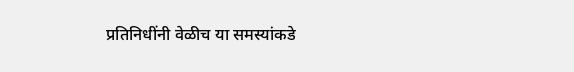प्रतिनिधींनी वेळीच या समस्यांकडे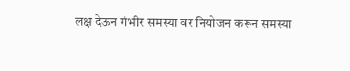लक्ष देऊन गंभीर समस्या वर नियोजन करून समस्या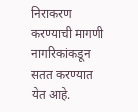निराकरण करण्याची मागणी नागरिकांकडून सतत करण्यात येत आहे.